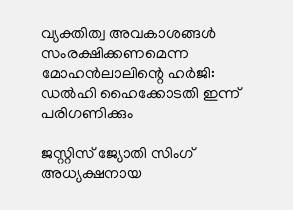വ്യക്തിത്വ അവകാശങ്ങള്‍ സംരക്ഷിക്കണമെന്ന മോഹൻലാലിന്റെ ഹർജി: ഡല്‍ഹി ഹൈക്കോടതി ഇന്ന് പരിഗണിക്കും

ജസ്റ്റിസ് ജ്യോതി സിംഗ് അധ്യക്ഷനായ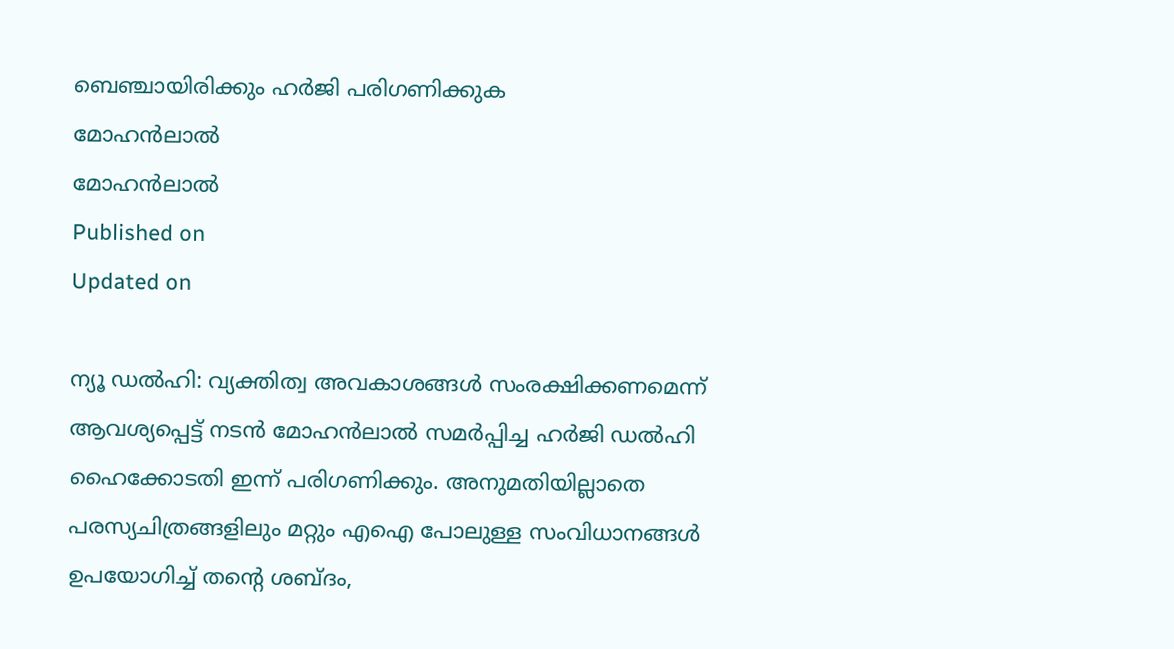ബെഞ്ചായിരിക്കും ഹര്‍ജി പരിഗണിക്കുക
മോഹൻലാൽ
മോഹൻലാൽ
Published on
Updated on

ന്യൂ ഡല്‍ഹി: വ്യക്തിത്വ അവകാശങ്ങള്‍ സംരക്ഷിക്കണമെന്ന് ആവശ്യപ്പെട്ട് നടന്‍ മോഹന്‍ലാല്‍ സമർപ്പിച്ച ഹർജി ഡല്‍ഹി ഹൈക്കോടതി ഇന്ന് പരിഗണിക്കും. അനുമതിയില്ലാതെ പരസ്യചിത്രങ്ങളിലും മറ്റും എഐ പോലുള്ള സംവിധാനങ്ങള്‍ ഉപയോഗിച്ച് തന്റെ ശബ്ദം,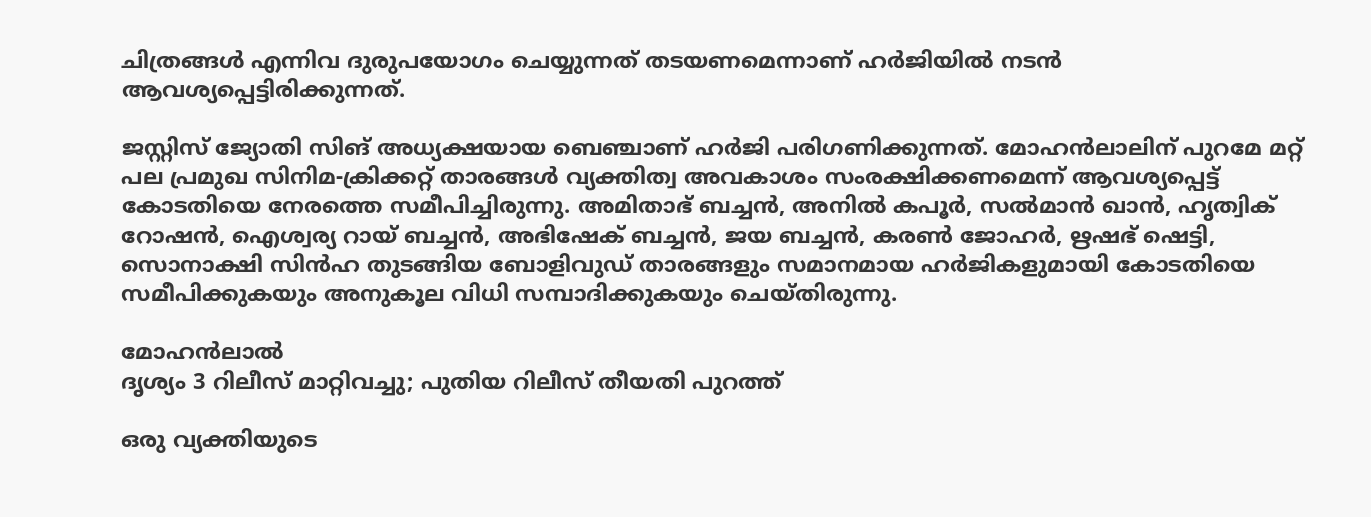ചിത്രങ്ങള്‍ എന്നിവ ദുരുപയോഗം ചെയ്യുന്നത് തടയണമെന്നാണ് ഹർജിയിൽ നടൻ ആവശ്യപ്പെട്ടിരിക്കുന്നത്.

ജസ്റ്റിസ് ജ്യോതി സിങ് അധ്യക്ഷയായ ബെഞ്ചാണ് ഹർജി പരിഗണിക്കുന്നത്. മോഹൻലാലിന് പുറമേ മറ്റ് പല പ്രമുഖ സിനിമ-ക്രിക്കറ്റ് താരങ്ങൾ വ്യക്തിത്വ അവകാശം സംരക്ഷിക്കണമെന്ന് ആവശ്യപ്പെട്ട് കോടതിയെ നേരത്തെ സമീപിച്ചിരുന്നു. അമിതാഭ് ബച്ചൻ, അനിൽ കപൂർ, സൽമാൻ ഖാൻ, ഹൃത്വിക് റോഷൻ, ഐശ്വര്യ റായ് ബച്ചൻ, അഭിഷേക് ബച്ചൻ, ജയ ബച്ചൻ, കരൺ ജോഹർ, ഋഷഭ് ഷെട്ടി, സൊനാക്ഷി സിൻഹ തുടങ്ങിയ ബോളിവുഡ് താരങ്ങളും സമാനമായ ഹർജികളുമായി കോടതിയെ സമീപിക്കുകയും അനുകൂല വിധി സമ്പാദിക്കുകയും ചെയ്തിരുന്നു.

മോഹൻലാൽ
ദൃശ്യം 3 റിലീസ് മാറ്റിവച്ചു; പുതിയ റിലീസ് തീയതി പുറത്ത്

ഒരു വ്യക്തിയുടെ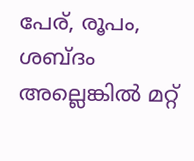പേര്, രൂപം, ശബ്ദം അല്ലെങ്കിൽ മറ്റ്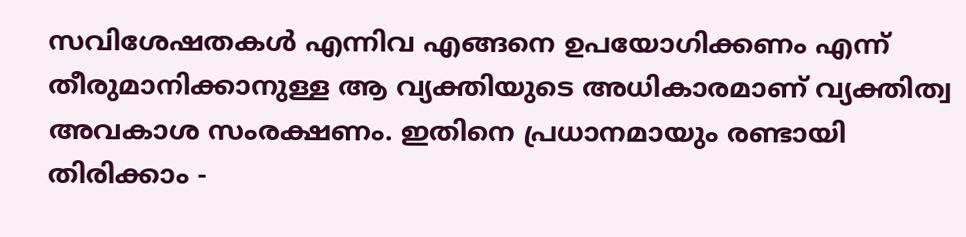സവിശേഷതകൾ എന്നിവ എങ്ങനെ ഉപയോഗിക്കണം എന്ന് തീരുമാനിക്കാനുള്ള ആ വ്യക്തിയുടെ അധികാരമാണ് വ്യക്തിത്വ അവകാശ സംരക്ഷണം. ഇതിനെ പ്രധാനമായും രണ്ടായി തിരിക്കാം -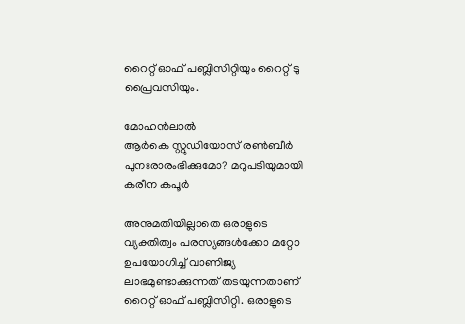റൈറ്റ് ഓഫ് പബ്ലിസിറ്റിയും റൈറ്റ് ടു പ്രൈവസിയും.

മോഹൻലാൽ
ആർകെ സ്റ്റുഡിയോസ് രൺബീർ പുനഃരാരംഭിക്കുമോ? മറുപടിയുമായി കരീന കപൂർ

അനുമതിയില്ലാതെ ഒരാളുടെ വ്യക്തിത്വം പരസ്യങ്ങൾക്കോ മറ്റോ ഉപയോഗിച്ച് വാണിജ്യ ലാഭമുണ്ടാക്കുന്നത് തടയുന്നതാണ് റൈറ്റ് ഓഫ് പബ്ലിസിറ്റി. ഒരാളുടെ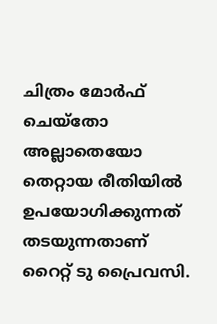ചിത്രം മോർഫ് ചെയ്തോ അല്ലാതെയോ തെറ്റായ രീതിയിൽ ഉപയോഗിക്കുന്നത് തടയുന്നതാണ് റൈറ്റ് ടു പ്രൈവസി.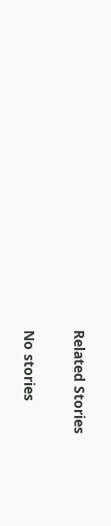Related Stories

No stories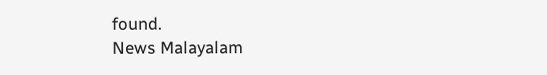found.
News Malayalam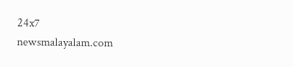24x7
newsmalayalam.com